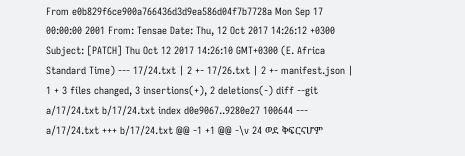From e0b829f6ce900a766436d3d9ea586d04f7b7728a Mon Sep 17 00:00:00 2001 From: Tensae Date: Thu, 12 Oct 2017 14:26:12 +0300 Subject: [PATCH] Thu Oct 12 2017 14:26:10 GMT+0300 (E. Africa Standard Time) --- 17/24.txt | 2 +- 17/26.txt | 2 +- manifest.json | 1 + 3 files changed, 3 insertions(+), 2 deletions(-) diff --git a/17/24.txt b/17/24.txt index d0e9067..9280e27 100644 --- a/17/24.txt +++ b/17/24.txt @@ -1 +1 @@ -\v 24 ወደ ቅፍርናሆም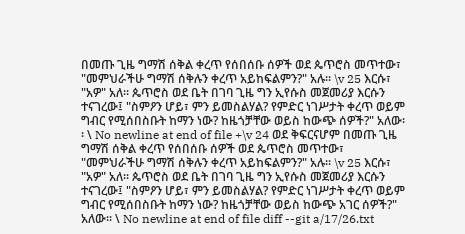በመጡ ጊዜ ግማሽ ሰቅል ቀረጥ የሰበሰቡ ሰዎች ወደ ጴጥሮስ መጥተው፣ "መምህራችሁ ግማሽ ሰቅሉን ቀረጥ አይከፍልምን?" አሉ፡፡ \v 25 እርሱ፣ "አዎ" አለ፡፡ ጴጥሮስ ወደ ቤት በገባ ጊዜ ግን ኢየሱስ መጀመሪያ እርሱን ተናገረው፤ "ስምዖን ሆይ፣ ምን ይመስልሃል? የምድር ነገሥታት ቀረጥ ወይም ግብር የሚሰበስቡት ከማን ነው? ከዜጎቻቸው ወይስ ከውጭ ሰዎች?" አለው፡፡ \ No newline at end of file +\v 24 ወደ ቅፍርናሆም በመጡ ጊዜ ግማሽ ሰቅል ቀረጥ የሰበሰቡ ሰዎች ወደ ጴጥሮስ መጥተው፣ "መምህራችሁ ግማሽ ሰቅሉን ቀረጥ አይከፍልምን?" አሉ፡፡ \v 25 እርሱ፣ "አዎ" አለ፡፡ ጴጥሮስ ወደ ቤት በገባ ጊዜ ግን ኢየሱስ መጀመሪያ እርሱን ተናገረው፤ "ስምዖን ሆይ፣ ምን ይመስልሃል? የምድር ነገሥታት ቀረጥ ወይም ግብር የሚሰበስቡት ከማን ነው? ከዜጎቻቸው ወይስ ከውጭ አገር ሰዎች?" አለው፡፡ \ No newline at end of file diff --git a/17/26.txt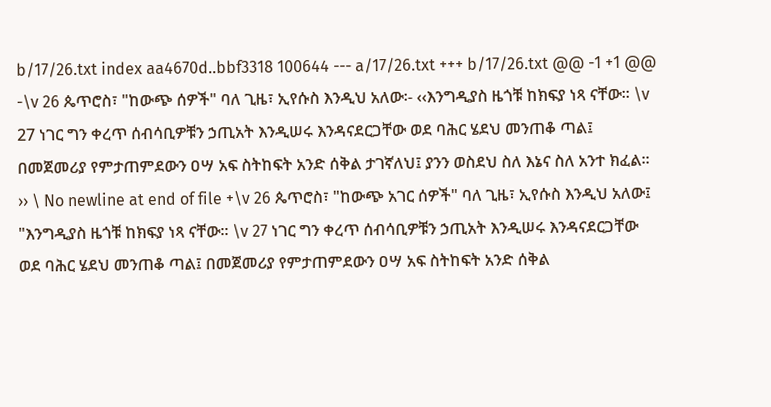b/17/26.txt index aa4670d..bbf3318 100644 --- a/17/26.txt +++ b/17/26.txt @@ -1 +1 @@ -\v 26 ጴጥሮስ፣ "ከውጭ ሰዎች" ባለ ጊዜ፣ ኢየሱስ እንዲህ አለው፡- ‹‹እንግዲያስ ዜጎቹ ከክፍያ ነጻ ናቸው፡፡ \v 27 ነገር ግን ቀረጥ ሰብሳቢዎቹን ኃጢአት እንዲሠሩ እንዳናደርጋቸው ወደ ባሕር ሄደህ መንጠቆ ጣል፤ በመጀመሪያ የምታጠምደውን ዐሣ አፍ ስትከፍት አንድ ሰቅል ታገኛለህ፤ ያንን ወስደህ ስለ እኔና ስለ አንተ ክፈል፡፡›› \ No newline at end of file +\v 26 ጴጥሮስ፣ "ከውጭ አገር ሰዎች" ባለ ጊዜ፣ ኢየሱስ እንዲህ አለው፤ "እንግዲያስ ዜጎቹ ከክፍያ ነጻ ናቸው፡፡ \v 27 ነገር ግን ቀረጥ ሰብሳቢዎቹን ኃጢአት እንዲሠሩ እንዳናደርጋቸው ወደ ባሕር ሄደህ መንጠቆ ጣል፤ በመጀመሪያ የምታጠምደውን ዐሣ አፍ ስትከፍት አንድ ሰቅል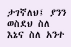ታገኛለህ፤ ያንን ወስደህ ስለ እኔና ስለ አንተ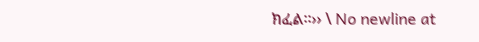ክፈል፡፡›› \ No newline at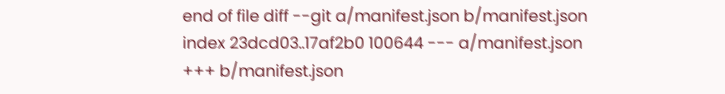end of file diff --git a/manifest.json b/manifest.json index 23dcd03..17af2b0 100644 --- a/manifest.json +++ b/manifest.json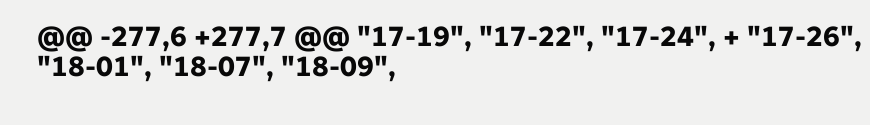@@ -277,6 +277,7 @@ "17-19", "17-22", "17-24", + "17-26", "18-01", "18-07", "18-09",